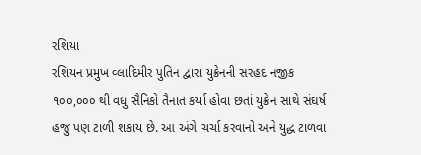રશિયા
રશિયન પ્રમુખ વ્લાદિમીર પુતિન દ્વારા યુક્રેનની સરહદ નજીક ૧૦૦,૦૦૦ થી વધુ સૈનિકો તૈનાત કર્યા હોવા છતાં યુક્રેન સાથે સંઘર્ષ હજુ પણ ટાળી શકાય છે. આ અંગે ચર્ચા કરવાનો અને યુદ્ધ ટાળવા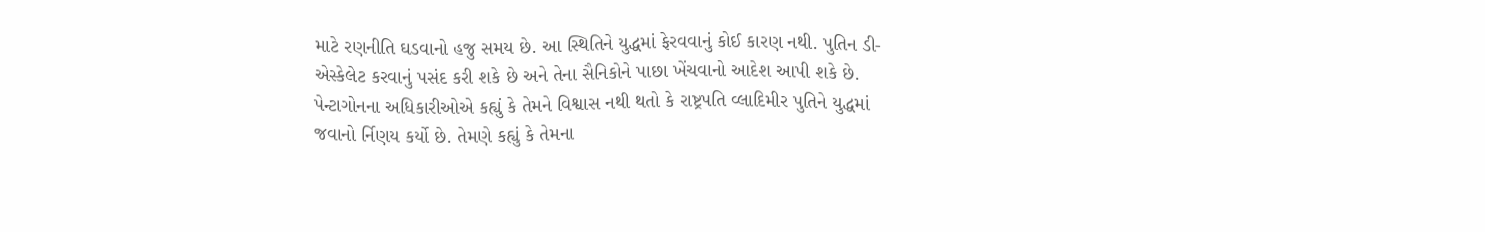માટે રણનીતિ ઘડવાનો હજુ સમય છે. આ સ્થિતિને યુદ્ધમાં ફેરવવાનું કોઈ કારણ નથી. પુતિન ડી-એસ્કેલેટ કરવાનું પસંદ કરી શકે છે અને તેના સૈનિકોને પાછા ખેંચવાનો આદેશ આપી શકે છે. પેન્ટાગોનના અધિકારીઓએ કહ્યું કે તેમને વિશ્વાસ નથી થતો કે રાષ્ટ્રપતિ વ્લાદિમીર પુતિને યુદ્ધમાં જવાનો ર્નિણય કર્યો છે. તેમણે કહ્યું કે તેમના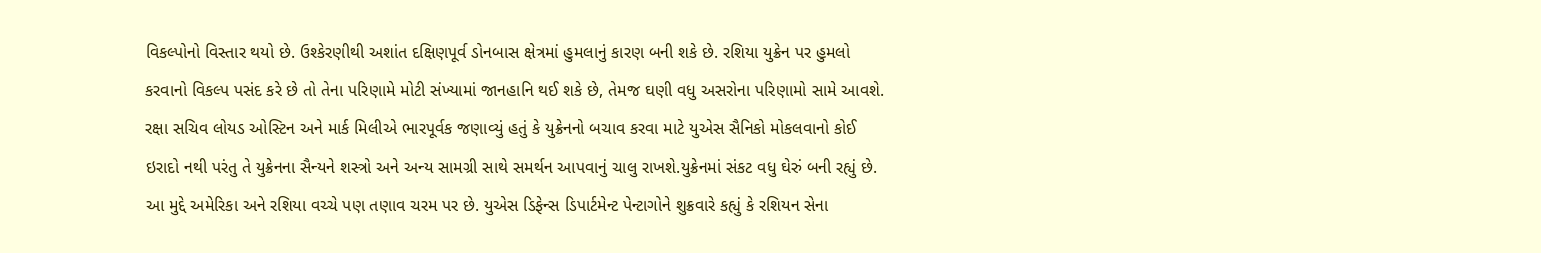વિકલ્પોનો વિસ્તાર થયો છે. ઉશ્કેરણીથી અશાંત દક્ષિણપૂર્વ ડોનબાસ ક્ષેત્રમાં હુમલાનું કારણ બની શકે છે. રશિયા યુક્રેન પર હુમલો કરવાનો વિકલ્પ પસંદ કરે છે તો તેના પરિણામે મોટી સંખ્યામાં જાનહાનિ થઈ શકે છે, તેમજ ઘણી વધુ અસરોના પરિણામો સામે આવશે. રક્ષા સચિવ લોયડ ઓસ્ટિન અને માર્ક મિલીએ ભારપૂર્વક જણાવ્યું હતું કે યુક્રેનનો બચાવ કરવા માટે યુએસ સૈનિકો મોકલવાનો કોઈ ઇરાદો નથી પરંતુ તે યુક્રેનના સૈન્યને શસ્ત્રો અને અન્ય સામગ્રી સાથે સમર્થન આપવાનું ચાલુ રાખશે.યુક્રેનમાં સંકટ વધુ ઘેરું બની રહ્યું છે. આ મુદ્દે અમેરિકા અને રશિયા વચ્ચે પણ તણાવ ચરમ પર છે. યુએસ ડિફેન્સ ડિપાર્ટમેન્ટ પેન્ટાગોને શુક્રવારે કહ્યું કે રશિયન સેના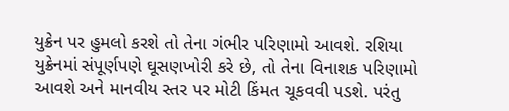યુક્રેન પર હુમલો કરશે તો તેના ગંભીર પરિણામો આવશે. રશિયા યુક્રેનમાં સંપૂર્ણપણે ઘૂસણખોરી કરે છે, તો તેના વિનાશક પરિણામો આવશે અને માનવીય સ્તર પર મોટી કિંમત ચૂકવવી પડશે. પરંતુ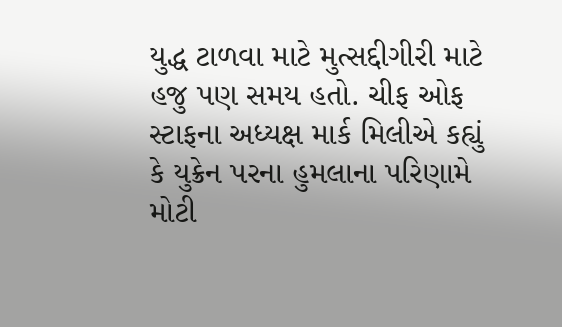યુદ્ધ ટાળવા માટે મુત્સદ્દીગીરી માટે હજુ પણ સમય હતો. ચીફ ઓફ સ્ટાફના અધ્યક્ષ માર્ક મિલીએ કહ્યું કે યુક્રેન પરના હુમલાના પરિણામે મોટી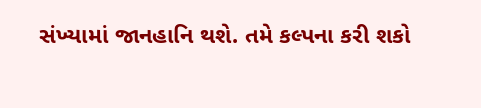સંખ્યામાં જાનહાનિ થશે. તમે કલ્પના કરી શકો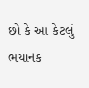છો કે આ કેટલું ભયાનક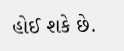હોઈ શકે છે.